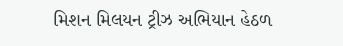મિશન મિલયન ટ્રીઝ અભિયાન હેઠળ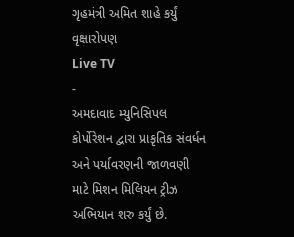ગૃહમંત્રી અમિત શાહે કર્યું વૃક્ષારોપણ
Live TV
-
અમદાવાદ મ્યુનિસિપલ કોર્પોરેશન દ્વારા પ્રાકૃતિક સંવર્ધન અને પર્યાવરણની જાળવણી માટે મિશન મિલિયન ટ્રીઝ અભિયાન શરુ કર્યું છે.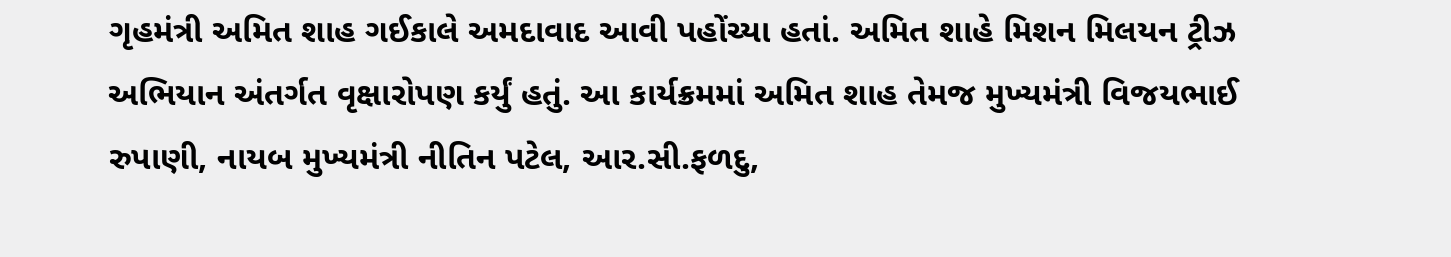ગૃહમંત્રી અમિત શાહ ગઈકાલે અમદાવાદ આવી પહોંચ્યા હતાં. અમિત શાહે મિશન મિલયન ટ્રીઝ અભિયાન અંતર્ગત વૃક્ષારોપણ કર્યું હતું. આ કાર્યક્રમમાં અમિત શાહ તેમજ મુખ્યમંત્રી વિજયભાઈ રુપાણી, નાયબ મુખ્યમંત્રી નીતિન પટેલ, આર.સી.ફળદુ,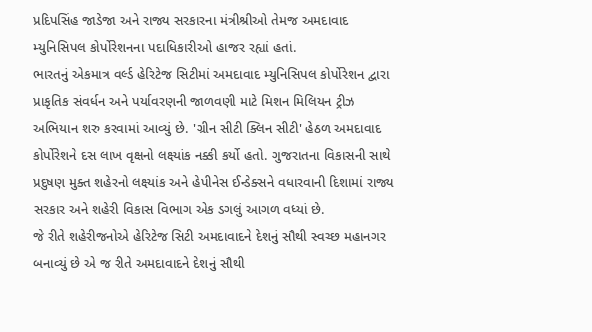પ્રદિપસિંહ જાડેજા અને રાજ્ય સરકારના મંત્રીશ્રીઓ તેમજ અમદાવાદ મ્યુનિસિપલ કોર્પોરેશનના પદાધિકારીઓ હાજર રહ્યાં હતાં.
ભારતનું એકમાત્ર વર્લ્ડ હેરિટેજ સિટીમાં અમદાવાદ મ્યુનિસિપલ કોર્પોરેશન દ્વારા પ્રાકૃતિક સંવર્ધન અને પર્યાવરણની જાળવણી માટે મિશન મિલિયન ટ્રીઝ અભિયાન શરુ કરવામાં આવ્યું છે. 'ગ્રીન સીટી ક્લિન સીટી' હેઠળ અમદાવાદ કોર્પોરેશને દસ લાખ વૃક્ષનો લક્ષ્યાંક નક્કી કર્યો હતો. ગુજરાતના વિકાસની સાથે પ્રદુષણ મુક્ત શહેરનો લક્ષ્યાંક અને હેપીનેસ ઈન્ડેક્સને વધારવાની દિશામાં રાજ્ય સરકાર અને શહેરી વિકાસ વિભાગ એક ડગલું આગળ વધ્યાં છે.
જે રીતે શહેરીજનોએ હેરિટેજ સિટી અમદાવાદને દેશનું સૌથી સ્વચ્છ મહાનગર બનાવ્યું છે એ જ રીતે અમદાવાદને દેશનું સૌથી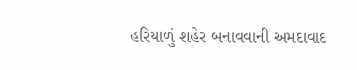હરિયાળું શહેર બનાવવાની અમદાવાદ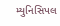મ્યુનિસિપલ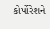કોર્પોરેશને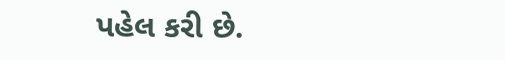પહેલ કરી છે.